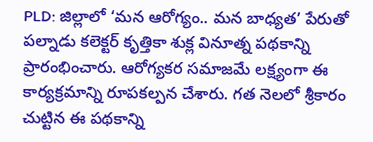PLD: జిల్లాలో ‘మన ఆరోగ్యం.. మన బాధ్యత’ పేరుతో పల్నాడు కలెక్టర్ కృత్తికా శుక్ల వినూత్న పథకాన్ని ప్రారంభించారు. ఆరోగ్యకర సమాజమే లక్ష్యంగా ఈ కార్యక్రమాన్ని రూపకల్పన చేశారు. గత నెలలో శ్రీకారం చుట్టిన ఈ పథకాన్ని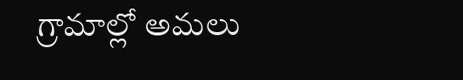గ్రామాల్లో అమలు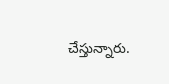చేస్తున్నారు.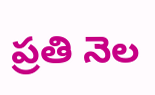ప్రతి నెల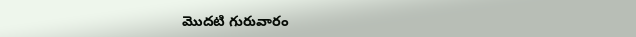మొదటి గురువారం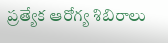ప్రత్యేక ఆరోగ్య శిబిరాలు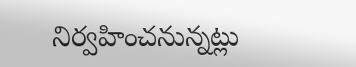నిర్వహించనున్నట్లు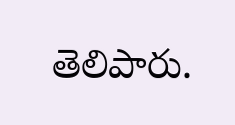తెలిపారు.